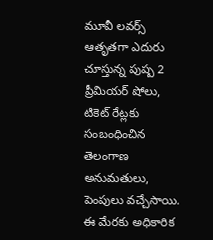మూవీ లవర్స్ ఆతృతగా ఎదురు చూస్తున్న పుష్ప 2 ప్రీమియర్ షోలు, టికెట్ రేట్లకు సంబంధించిన తెలంగాణ అనుమతులు, పెంపులు వచ్చేసాయి. ఈ మేరకు అధికారిక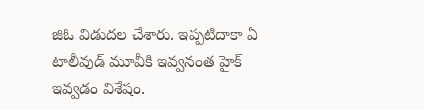జిఓ విడుదల చేశారు. ఇప్పటిదాకా ఏ టాలీవుడ్ మూవీకి ఇవ్వనంత హైక్ ఇవ్వడం విశేషం.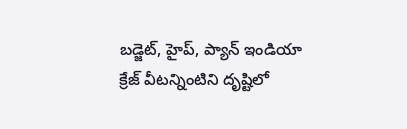బడ్జెట్, హైప్, ప్యాన్ ఇండియా క్రేజ్ వీటన్నింటిని దృష్టిలో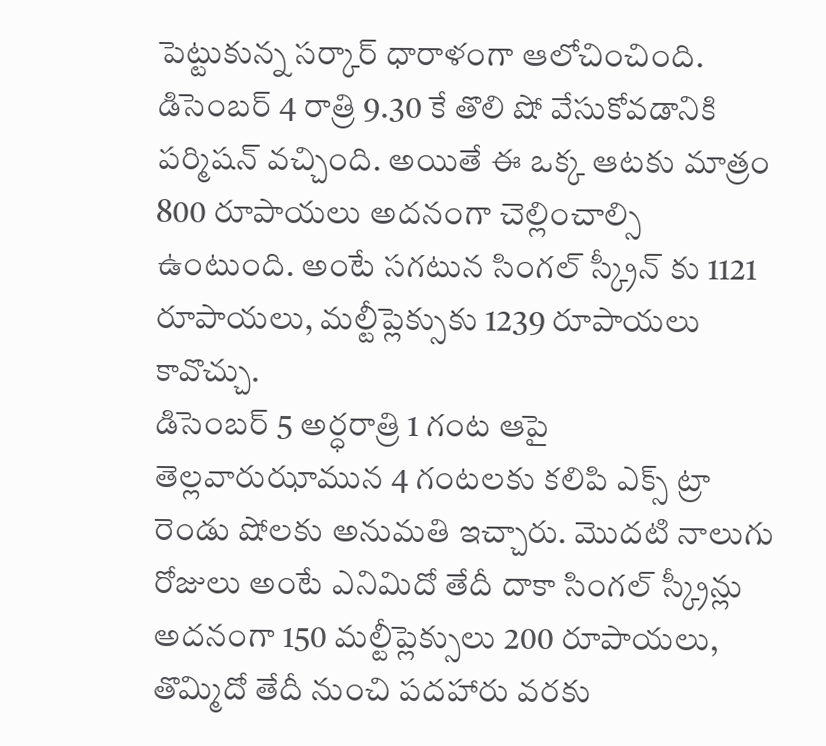పెట్టుకున్న సర్కార్ ధారాళంగా ఆలోచించింది. డిసెంబర్ 4 రాత్రి 9.30 కే తొలి షో వేసుకోవడానికి పర్మిషన్ వచ్చింది. అయితే ఈ ఒక్క ఆటకు మాత్రం 800 రూపాయలు అదనంగా చెల్లించాల్సి ఉంటుంది. అంటే సగటున సింగల్ స్క్రీన్ కు 1121 రూపాయలు, మల్టీప్లెక్సుకు 1239 రూపాయలు కావొచ్చు.
డిసెంబర్ 5 అర్ధరాత్రి 1 గంట ఆపై తెల్లవారుఝామున 4 గంటలకు కలిపి ఎక్స్ ట్రా రెండు షోలకు అనుమతి ఇచ్చారు. మొదటి నాలుగు రోజులు అంటే ఎనిమిదో తేదీ దాకా సింగల్ స్క్రీన్లు అదనంగా 150 మల్టీప్లెక్సులు 200 రూపాయలు, తొమ్మిదో తేదీ నుంచి పదహారు వరకు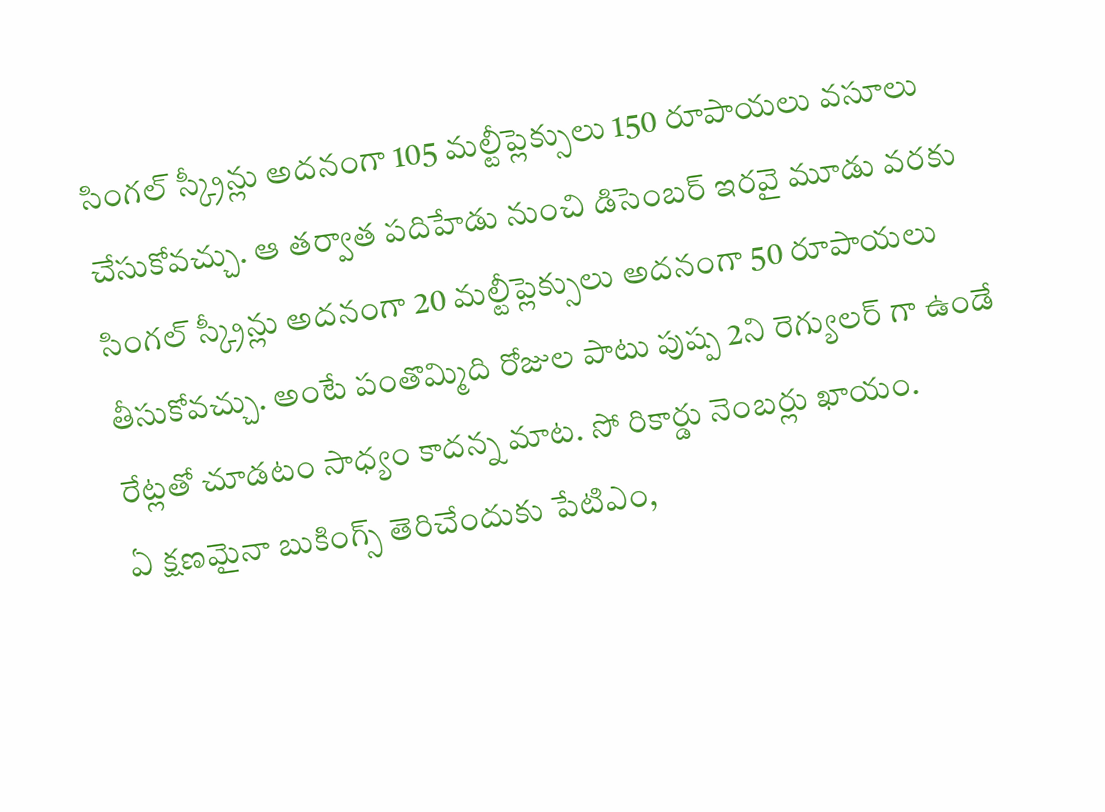సింగల్ స్క్రీన్లు అదనంగా 105 మల్టీప్లెక్సులు 150 రూపాయలు వసూలు చేసుకోవచ్చు. ఆ తర్వాత పదిహేడు నుంచి డిసెంబర్ ఇరవై మూడు వరకు సింగల్ స్క్రీన్లు అదనంగా 20 మల్టీప్లెక్సులు అదనంగా 50 రూపాయలు తీసుకోవచ్చు. అంటే పంతొమ్మిది రోజుల పాటు పుష్ప 2ని రెగ్యులర్ గా ఉండే రేట్లతో చూడటం సాధ్యం కాదన్న మాట. సో రికార్డు నెంబర్లు ఖాయం.
ఏ క్షణమైనా బుకింగ్స్ తెరిచేందుకు పేటిఎం,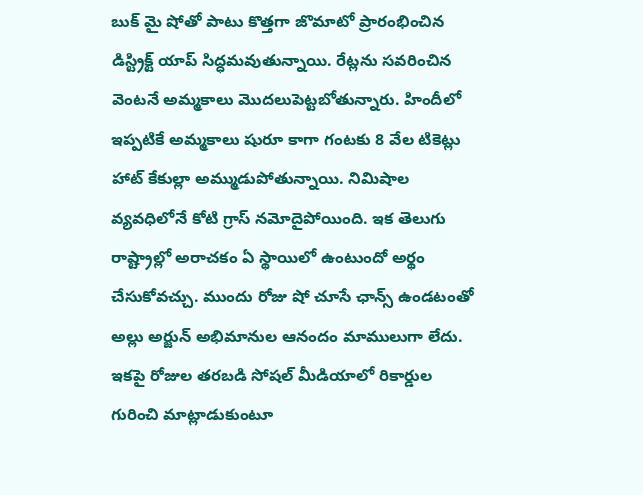బుక్ మై షోతో పాటు కొత్తగా జొమాటో ప్రారంభించిన డిస్ట్రిక్ట్ యాప్ సిద్ధమవుతున్నాయి. రేట్లను సవరించిన వెంటనే అమ్మకాలు మొదలుపెట్టబోతున్నారు. హిందీలో ఇప్పటికే అమ్మకాలు షురూ కాగా గంటకు 8 వేల టికెట్లు హాట్ కేకుల్లా అమ్ముడుపోతున్నాయి. నిమిషాల వ్యవధిలోనే కోటి గ్రాస్ నమోదైపోయింది. ఇక తెలుగు రాష్ట్రాల్లో అరాచకం ఏ స్థాయిలో ఉంటుందో అర్థం చేసుకోవచ్చు. ముందు రోజు షో చూసే ఛాన్స్ ఉండటంతో అల్లు అర్జున్ అభిమానుల ఆనందం మాములుగా లేదు. ఇకపై రోజుల తరబడి సోషల్ మీడియాలో రికార్డుల గురించి మాట్లాడుకుంటూ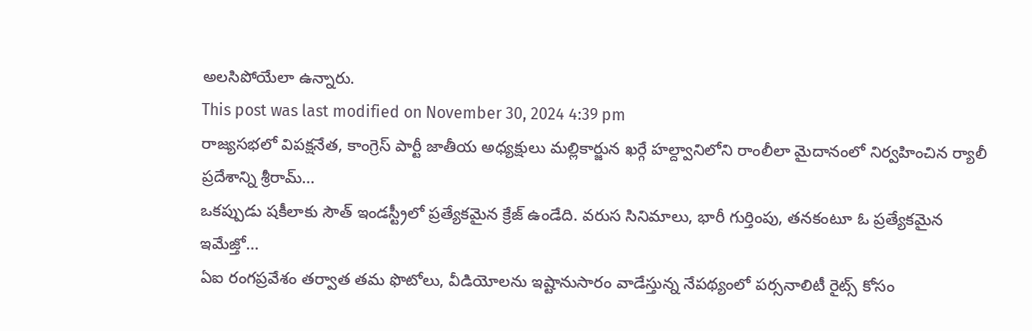అలసిపోయేలా ఉన్నారు.
This post was last modified on November 30, 2024 4:39 pm
రాజ్యసభలో విపక్షనేత, కాంగ్రెస్ పార్టీ జాతీయ అధ్యక్షులు మల్లికార్జున ఖర్గే హల్ద్వానిలోని రాంలీలా మైదానంలో నిర్వహించిన ర్యాలీ ప్రదేశాన్ని శ్రీరామ్…
ఒకప్పుడు షకీలాకు సౌత్ ఇండస్ట్రీలో ప్రత్యేకమైన క్రేజ్ ఉండేది. వరుస సినిమాలు, భారీ గుర్తింపు, తనకంటూ ఓ ప్రత్యేకమైన ఇమేజ్తో…
ఏఐ రంగప్రవేశం తర్వాత తమ ఫొటోలు, వీడియోలను ఇష్టానుసారం వాడేస్తున్న నేపథ్యంలో పర్సనాలిటీ రైట్స్ కోసం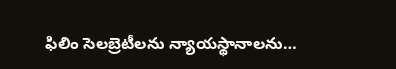ఫిలిం సెలబ్రెటీలను న్యాయస్థానాలను…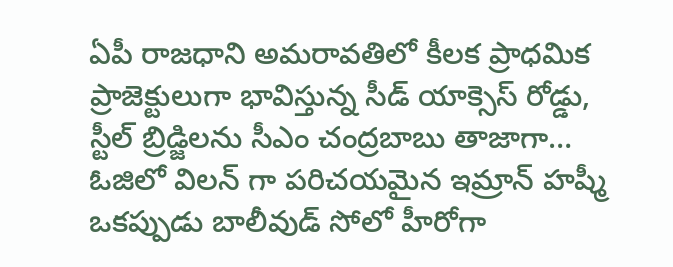ఏపీ రాజధాని అమరావతిలో కీలక ప్రాధమిక ప్రాజెక్టులుగా భావిస్తున్న సీడ్ యాక్సెస్ రోడ్డు, స్టీల్ బ్రిడ్జిలను సీఎం చంద్రబాబు తాజాగా…
ఓజిలో విలన్ గా పరిచయమైన ఇమ్రాన్ హష్మీ ఒకప్పుడు బాలీవుడ్ సోలో హీరోగా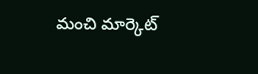మంచి మార్కెట్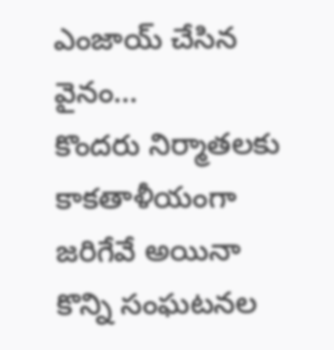ఎంజాయ్ చేసిన వైనం…
కొందరు నిర్మాతలకు కాకతాళీయంగా జరిగేవే అయినా కొన్ని సంఘటనల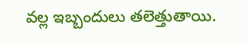వల్ల ఇబ్బందులు తలెత్తుతాయి.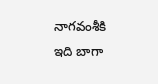నాగవంశీకి ఇది బాగా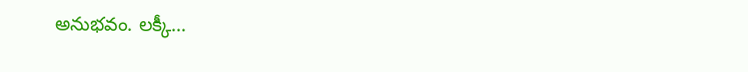అనుభవం. లక్కీ…